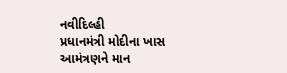નવીદિલ્હી
પ્રધાનમંત્રી મોદીના ખાસ આમંત્રણને માન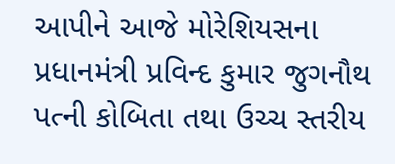આપીને આજે મોરેશિયસના પ્રધાનમંત્રી પ્રવિન્દ કુમાર જુગનૌથ પત્ની કોબિતા તથા ઉચ્ચ સ્તરીય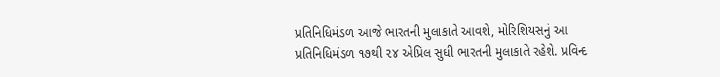પ્રતિનિધિમંડળ આજે ભારતની મુલાકાતે આવશે, મોરિશિયસનું આ પ્રતિનિધિમંડળ ૧૭થી ૨૪ એપ્રિલ સુધી ભારતની મુલાકાતે રહેશે. પ્રવિન્દ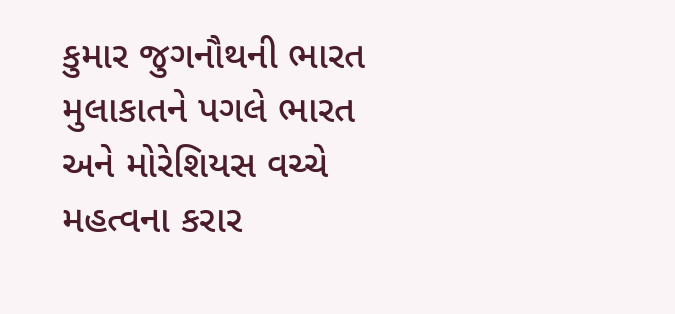કુમાર જુગનૌથની ભારત મુલાકાતને પગલે ભારત અને મોરેશિયસ વચ્ચે મહત્વના કરાર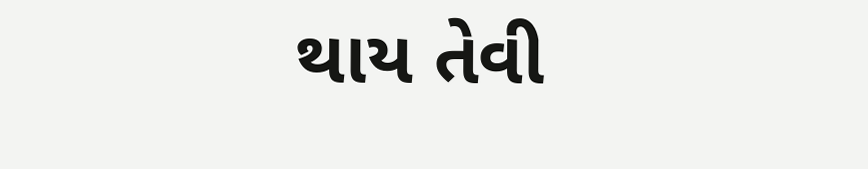થાય તેવી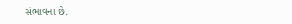સંભાવના છે.